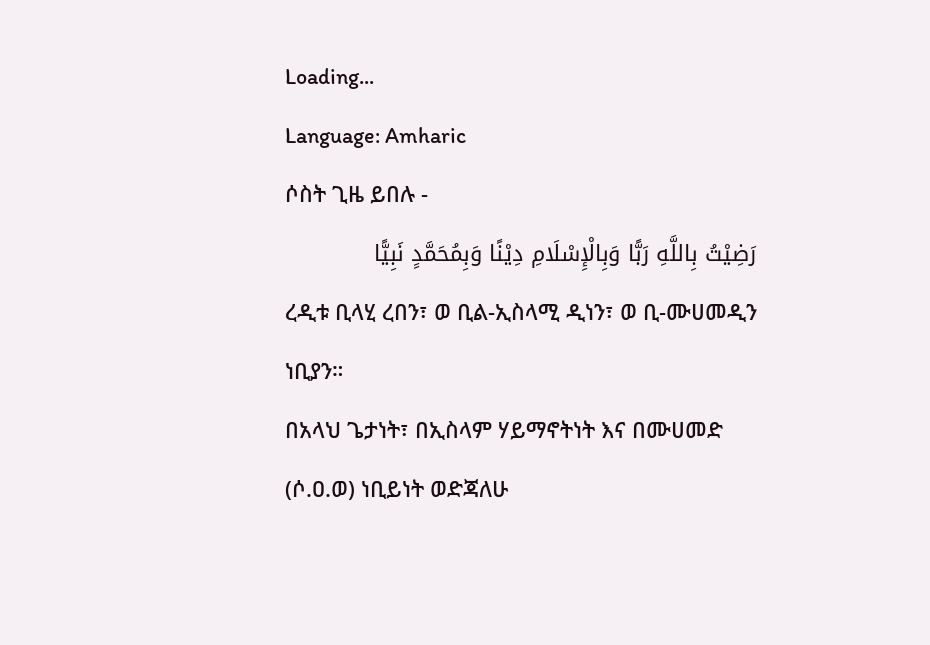Loading...
Language: Amharic
ሶስት ጊዜ ይበሉ -
رَضِيْتُ بِاللَّهِ رَبًّا وَبِالْإِسْلَامِ دِيْنًا وَبِمُحَمَّدٍ نَبِيًّا
ረዲቱ ቢላሂ ረበን፣ ወ ቢል-ኢስላሚ ዲነን፣ ወ ቢ-ሙሀመዲን ነቢያን።
በአላህ ጌታነት፣ በኢስላም ሃይማኖትነት እና በሙሀመድ (ሶ.ዐ.ወ) ነቢይነት ወድጃለሁ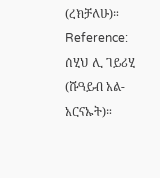(ረክቻለሁ)።
Reference: ሰሂህ ሊ ገይሪሂ (ሹዓይብ አል-አርናኡት)።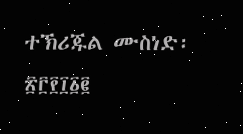ተኽሪጁል ሙስነድ፡ ፳፫፻፲፩፪